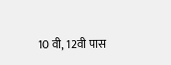10 वी, 12वी पास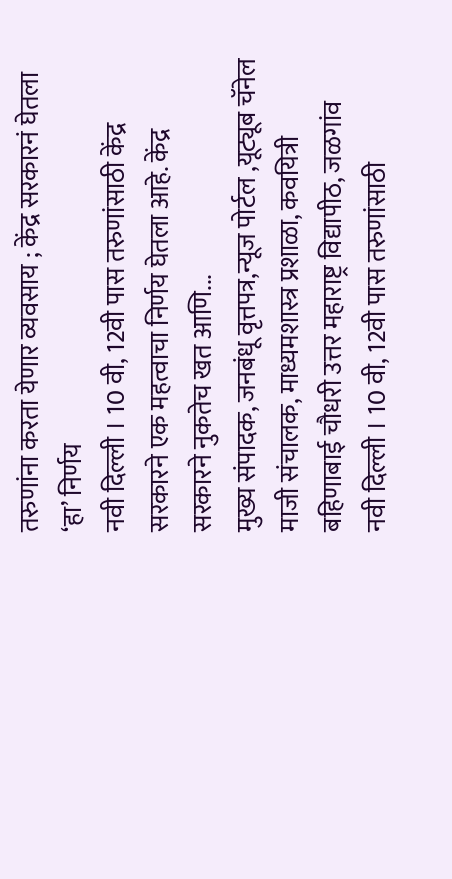तरुणांना करता येणार व्यवसाय ; केंद्र सरकारनं घेतला ‘हा’ निर्णय
नवी दिल्ली । 10 वी, 12वी पास तरुणांसाठी केंद्र सरकारने एक महत्वाचा निर्णय घेतला आहे. केंद्र सरकारने नुकतेच खत आणि...
मुख्य संपादक, जनबंधू वृत्तपत्र,न्यूज पोर्टल ,यूट्यूब चॅनेल
माजी संचालक, माध्यमशास्त्र प्रशाळा, कवयित्री बहिणाबाई चौधरी उत्तर महाराष्ट्र विद्यापीठ, जळगांव
नवी दिल्ली । 10 वी, 12वी पास तरुणांसाठी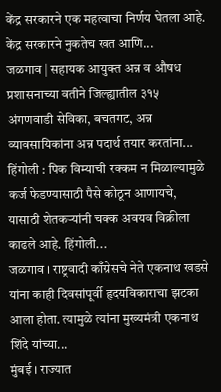केंद्र सरकारने एक महत्वाचा निर्णय घेतला आहे. केंद्र सरकारने नुकतेच खत आणि...
जळगाव | सहायक आयुक्त अन्न व औषध प्रशासनाच्या वतीने जिल्ह्यातील ३१५ अंगणवाडी सेविका, बचतगट, अन्न व्यावसायिकांना अन्न पदार्थ तयार करतांना...
हिंगोली : पिक विम्याची रक्कम न मिळाल्यामुळे कर्ज फेडण्यासाठी पैसे कोठून आणायचे, यासाठी शेतकऱ्यांनी चक्क अवयव विक्रीला काढले आहे. हिंगोली...
जळगाव । राष्ट्रवादी काँग्रेसचे नेते एकनाथ खडसे यांना काही दिवसांपूर्वी हृदयविकाराचा झटका आला होता. त्यामुळे त्यांना मुख्यमंत्री एकनाथ शिंदे यांच्या...
मुंबई । राज्यात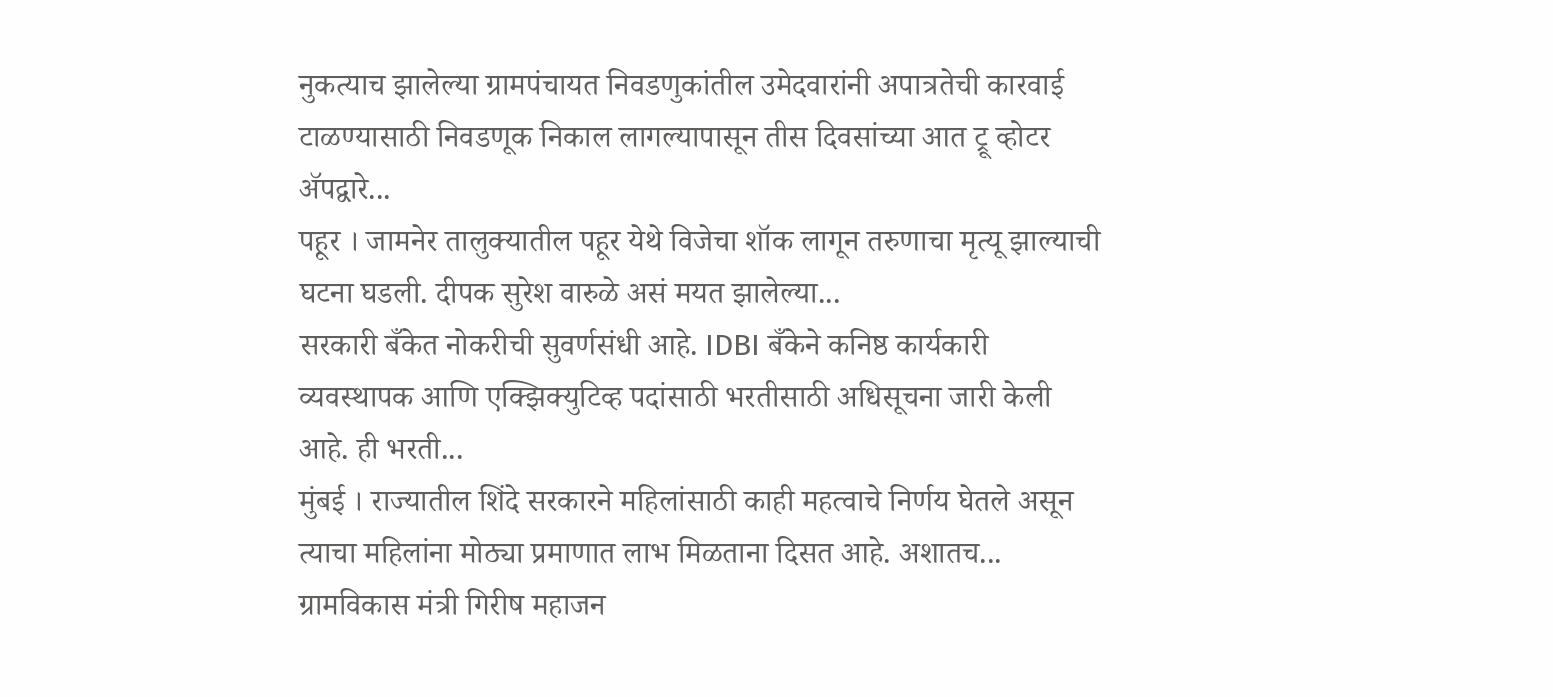नुकत्याच झालेल्या ग्रामपंचायत निवडणुकांतील उमेदवारांनी अपात्रतेची कारवाई टाळण्यासाठी निवडणूक निकाल लागल्यापासून तीस दिवसांच्या आत ट्रू व्होटर ॲपद्वारे...
पहूर । जामनेर तालुक्यातील पहूर येथे विजेचा शॉक लागून तरुणाचा मृत्यू झाल्याची घटना घडली. दीपक सुरेश वारुळे असं मयत झालेल्या...
सरकारी बँकेत नोकरीची सुवर्णसंधी आहे. IDBI बँकेने कनिष्ठ कार्यकारी व्यवस्थापक आणि एक्झिक्युटिव्ह पदांसाठी भरतीसाठी अधिसूचना जारी केली आहे. ही भरती...
मुंबई । राज्यातील शिंदे सरकारने महिलांसाठी काही महत्वाचे निर्णय घेतले असून त्याचा महिलांना मोठ्या प्रमाणात लाभ मिळताना दिसत आहे. अशातच...
ग्रामविकास मंत्री गिरीष महाजन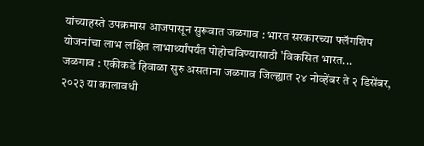यांच्याहस्ते उपक्रमास आजपासून सुरूवात जळगाव : भारत सरकारच्या फ्लॅगशिप योजनांचा लाभ लक्षित लाभार्थ्यांपर्यंत पोहोचविण्यासाठी 'विकसित भारत...
जळगाव : एकीकडे हिवाळा सुरु असताना जळगाव जिल्ह्यात २४ नोव्हेंबर ते २ डिसेंबर, २०२३ या कालावधी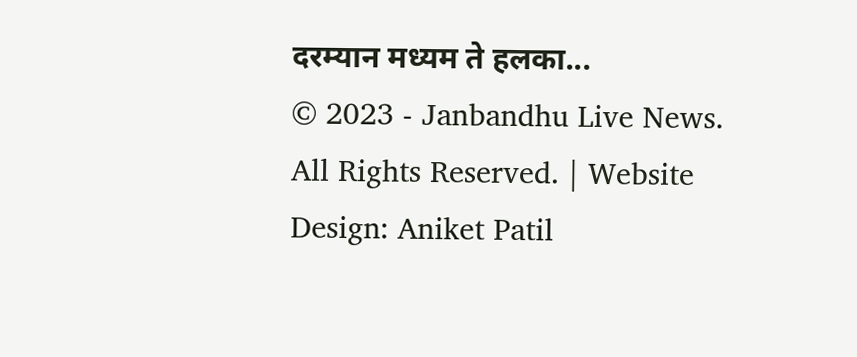दरम्यान मध्यम ते हलका...
© 2023 - Janbandhu Live News. All Rights Reserved. | Website Design: Aniket Patil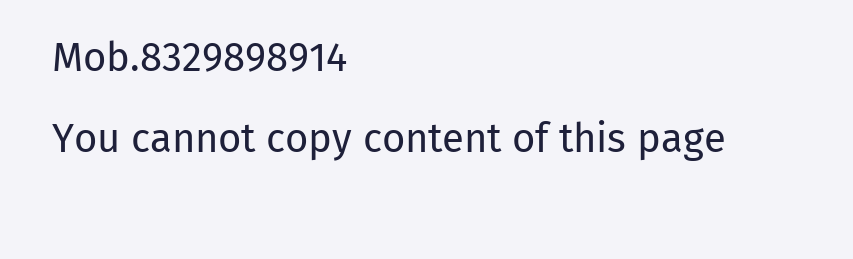Mob.8329898914
You cannot copy content of this page